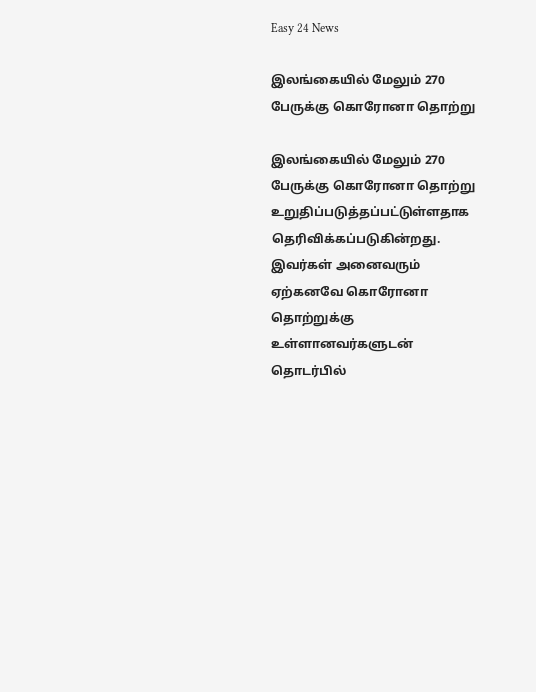Easy 24 News

இலங்கையில் மேலும் 270 பேருக்கு கொரோனா தொற்று

இலங்கையில் மேலும் 270 பேருக்கு கொரோனா தொற்று உறுதிப்படுத்தப்பட்டுள்ளதாக தெரிவிக்கப்படுகின்றது. இவர்கள் அனைவரும் ஏற்கனவே கொரோனா தொற்றுக்கு உள்ளானவர்களுடன் தொடர்பில்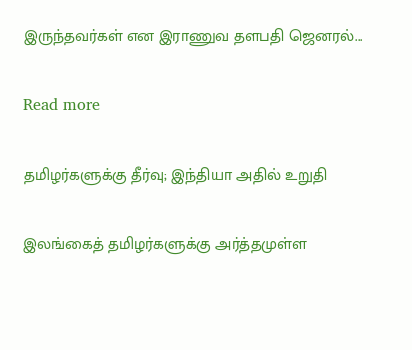இருந்தவர்கள் என இராணுவ தளபதி ஜெனரல்...

Read more

தமிழர்களுக்கு தீர்வு; இந்தியா அதில் உறுதி

இலங்கைத் தமிழர்களுக்கு அர்த்தமுள்ள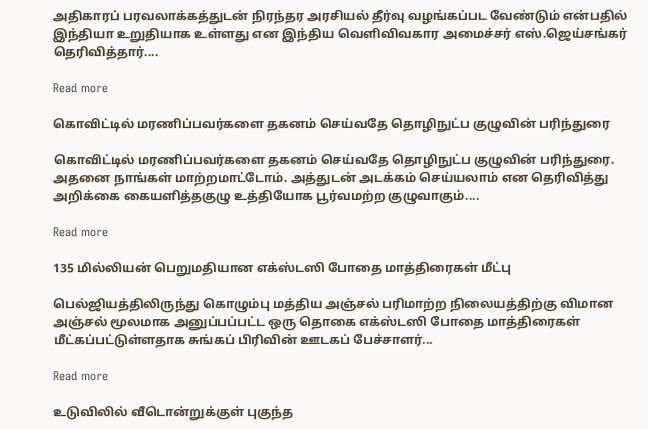அதிகாரப் பரவலாக்கத்துடன் நிரந்தர அரசியல் தீர்வு வழங்கப்பட வேண்டும் என்பதில் இந்தியா உறுதியாக உள்ளது என இந்திய வெளிவிவகார அமைச்சர் எஸ்.ஜெய்சங்கர் தெரிவித்தார்....

Read more

கொவிட்டில் மரணிப்பவர்களை தகனம் செய்வதே தொழிநுட்ப குழுவின் பரிந்துரை

கொவிட்டில் மரணிப்பவர்களை தகனம் செய்வதே தொழிநுட்ப குழுவின் பரிந்துரை. அதனை நாங்கள் மாற்றமாட்டோம். அத்துடன் அடக்கம் செய்யலாம் என தெரிவித்து அறிக்கை கையளித்தகுழு உத்தியோக பூர்வமற்ற குழுவாகும்....

Read more

135 மில்லியன் பெறுமதியான எக்ஸ்டஸி போதை மாத்திரைகள் மீட்பு

பெல்ஜியத்திலிருந்து கொழும்பு மத்திய அஞ்சல் பரிமாற்ற நிலையத்திற்கு விமான அஞ்சல் மூலமாக அனுப்பப்பட்ட ஒரு தொகை எக்ஸ்டஸி போதை மாத்திரைகள் மீட்கப்பட்டுள்ளதாக சுங்கப் பிரிவின் ஊடகப் பேச்சாளர்...

Read more

உடுவிலில் வீடொன்றுக்குள் புகுந்த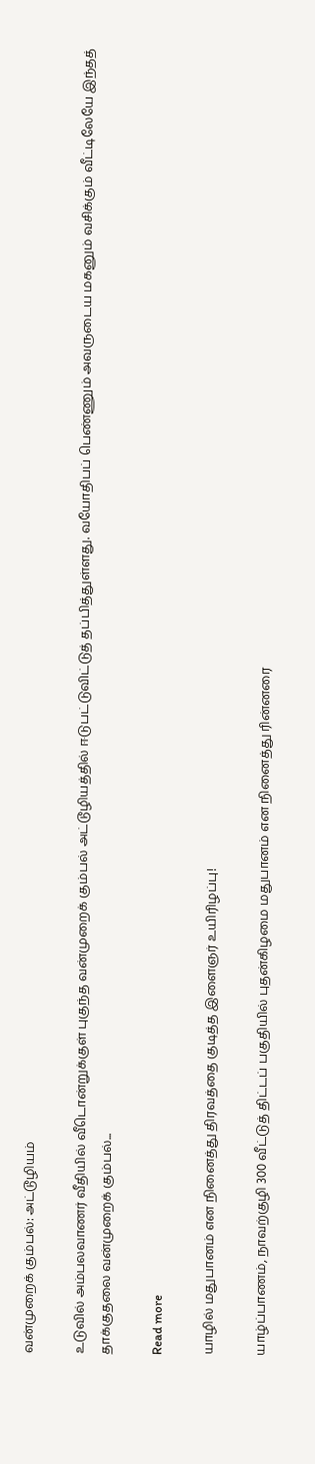வன்முறைக் கும்பல்: அட்டூழியம்

உடுவில் அம்பலவாணர் வீதியில் வீடொன்றுக்குள் புகுந்த வன்முறைக் கும்பல் அட்டூழியத்தில் ஈடுபட்டுவிட்டுத் தப்பித்துள்ளது. வயோதிபப் பெண்ணும் அவருடைய மகனும் வசிக்கும் வீட்டிலேயே இந்தத் தாக்குதலை வன்முறைக் கும்பல்...

Read more

யாழில் மதுபானம் என நினைத்து திரவத்தை குடித்த இளைஞர் உயிரிழப்பு!

யாழ்ப்பாணம், நாவற்குழி 300 வீட்டுத் திட்டப் பகுதியில் புதன்கிழமை மதுபானம் என நினைத்து ரின்னரை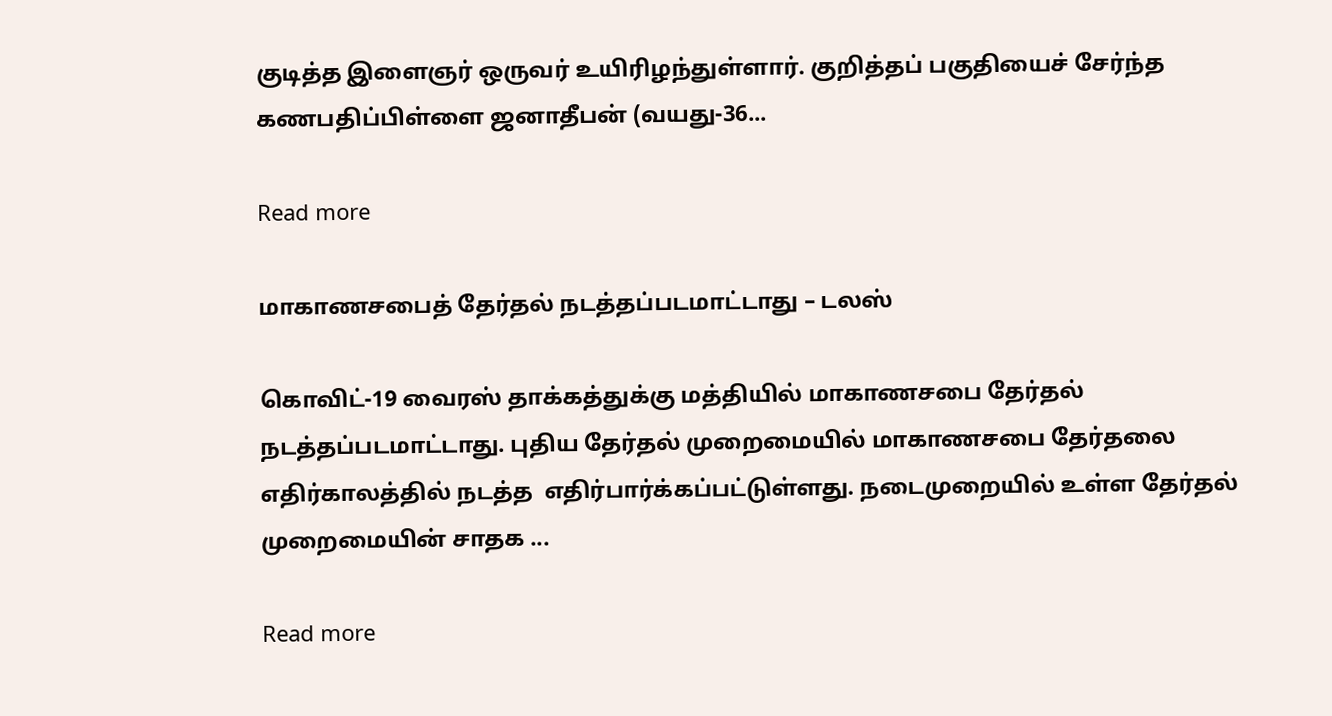குடித்த இளைஞர் ஒருவர் உயிரிழந்துள்ளார். குறித்தப் பகுதியைச் சேர்ந்த கணபதிப்பிள்ளை ஜனாதீபன் (வயது-36...

Read more

மாகாணசபைத் தேர்தல் நடத்தப்படமாட்டாது – டலஸ்

கொவிட்-19 வைரஸ் தாக்கத்துக்கு மத்தியில் மாகாணசபை தேர்தல் நடத்தப்படமாட்டாது. புதிய தேர்தல் முறைமையில் மாகாணசபை தேர்தலை எதிர்காலத்தில் நடத்த  எதிர்பார்க்கப்பட்டுள்ளது. நடைமுறையில் உள்ள தேர்தல் முறைமையின் சாதக ...

Read more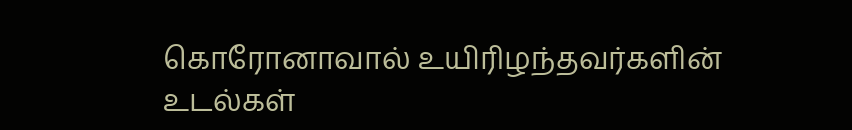கொரோனாவால் உயிரிழந்தவர்களின் உடல்கள்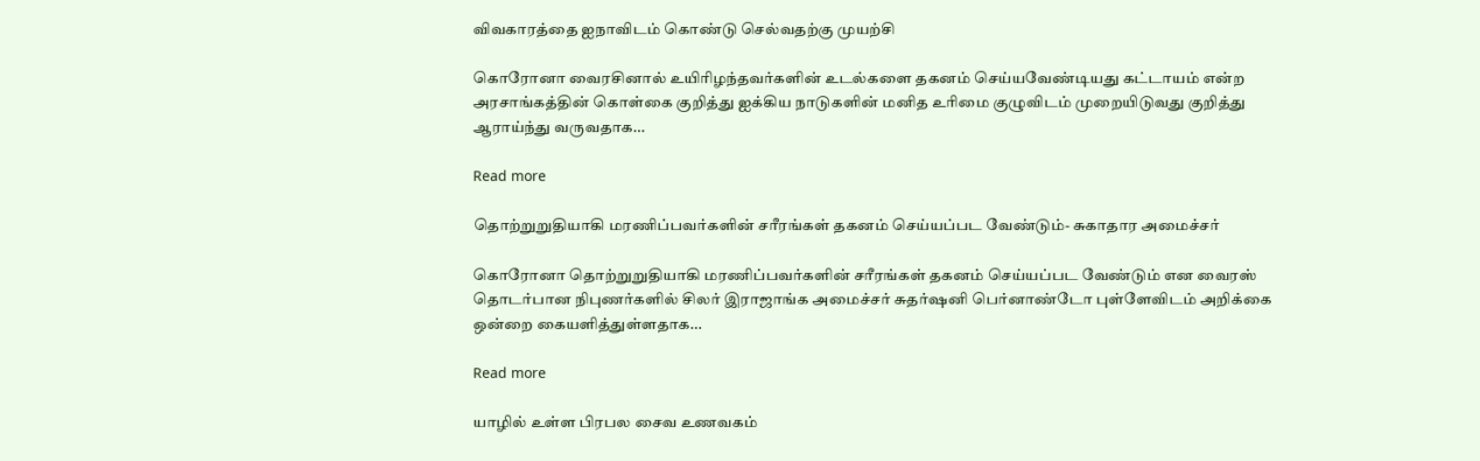விவகாரத்தை ஐநாவிடம் கொண்டு செல்வதற்கு முயற்சி

கொரோனா வைரசினால் உயிரிழந்தவர்களின் உடல்களை தகனம் செய்யவேண்டியது கட்டாயம் என்ற அரசாங்கத்தின் கொள்கை குறித்து ஐக்கிய நாடுகளின் மனித உரிமை குழுவிடம் முறையிடுவது குறித்து ஆராய்ந்து வருவதாக...

Read more

தொற்றுறுதியாகி மரணிப்பவர்களின் சரீரங்கள் தகனம் செய்யப்பட வேண்டும்- சுகாதார அமைச்சர்

கொரோனா தொற்றுறுதியாகி மரணிப்பவர்களின் சரீரங்கள் தகனம் செய்யப்பட வேண்டும் என வைரஸ் தொடர்பான நிபுணர்களில் சிலர் இராஜாங்க அமைச்சர் சுதர்ஷனி பெர்னாண்டோ புள்ளேவிடம் அறிக்கை ஒன்றை கையளித்துள்ளதாக...

Read more

யாழில் உள்ள பிரபல சைவ உணவகம்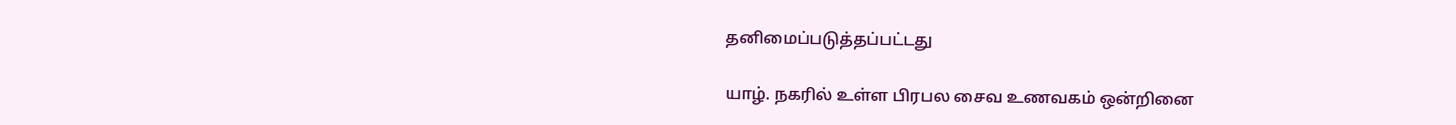தனிமைப்படுத்தப்பட்டது

யாழ். நகரில் உள்ள பிரபல சைவ உணவகம் ஒன்றினை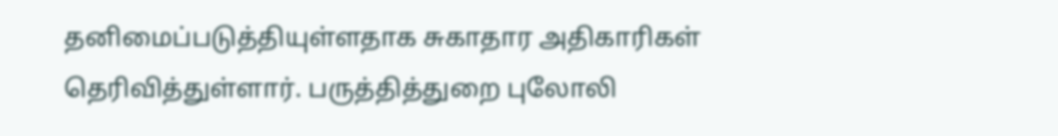தனிமைப்படுத்தியுள்ளதாக சுகாதார அதிகாரிகள் தெரிவித்துள்ளார். பருத்தித்துறை புலோலி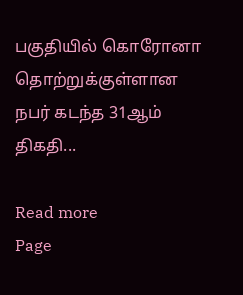பகுதியில் கொரோனா தொற்றுக்குள்ளான நபர் கடந்த 31ஆம் திகதி...

Read more
Page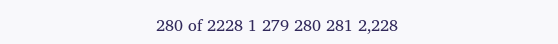280 of 2228 1 279 280 281 2,228